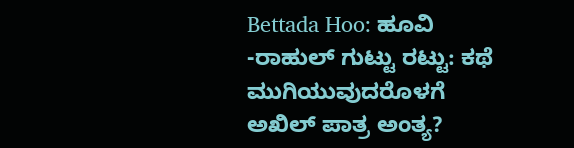Bettada Hoo: ಹೂವಿ -ರಾಹುಲ್ ಗುಟ್ಟು ರಟ್ಟು: ಕಥೆ ಮುಗಿಯುವುದರೊಳಗೆ ಅಖಿಲ್ ಪಾತ್ರ ಅಂತ್ಯ?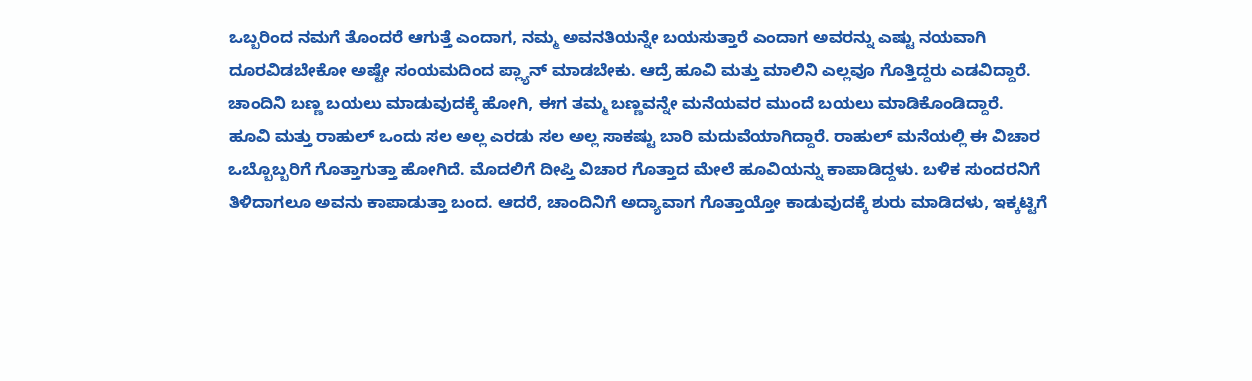ಒಬ್ಬರಿಂದ ನಮಗೆ ತೊಂದರೆ ಆಗುತ್ತೆ ಎಂದಾಗ, ನಮ್ಮ ಅವನತಿಯನ್ನೇ ಬಯಸುತ್ತಾರೆ ಎಂದಾಗ ಅವರನ್ನು ಎಷ್ಟು ನಯವಾಗಿ ದೂರವಿಡಬೇಕೋ ಅಷ್ಟೇ ಸಂಯಮದಿಂದ ಪ್ಲ್ಯಾನ್ ಮಾಡಬೇಕು. ಆದ್ರೆ ಹೂವಿ ಮತ್ತು ಮಾಲಿನಿ ಎಲ್ಲವೂ ಗೊತ್ತಿದ್ದರು ಎಡವಿದ್ದಾರೆ. ಚಾಂದಿನಿ ಬಣ್ಣ ಬಯಲು ಮಾಡುವುದಕ್ಕೆ ಹೋಗಿ, ಈಗ ತಮ್ಮ ಬಣ್ಣವನ್ನೇ ಮನೆಯವರ ಮುಂದೆ ಬಯಲು ಮಾಡಿಕೊಂಡಿದ್ದಾರೆ.
ಹೂವಿ ಮತ್ತು ರಾಹುಲ್ ಒಂದು ಸಲ ಅಲ್ಲ ಎರಡು ಸಲ ಅಲ್ಲ ಸಾಕಷ್ಟು ಬಾರಿ ಮದುವೆಯಾಗಿದ್ದಾರೆ. ರಾಹುಲ್ ಮನೆಯಲ್ಲಿ ಈ ವಿಚಾರ ಒಬ್ಬೊಬ್ಬರಿಗೆ ಗೊತ್ತಾಗುತ್ತಾ ಹೋಗಿದೆ. ಮೊದಲಿಗೆ ದೀಪ್ತಿ ವಿಚಾರ ಗೊತ್ತಾದ ಮೇಲೆ ಹೂವಿಯನ್ನು ಕಾಪಾಡಿದ್ದಳು. ಬಳಿಕ ಸುಂದರನಿಗೆ ತಿಳಿದಾಗಲೂ ಅವನು ಕಾಪಾಡುತ್ತಾ ಬಂದ. ಆದರೆ, ಚಾಂದಿನಿಗೆ ಅದ್ಯಾವಾಗ ಗೊತ್ತಾಯ್ತೋ ಕಾಡುವುದಕ್ಕೆ ಶುರು ಮಾಡಿದಳು, ಇಕ್ಕಟ್ಟಿಗೆ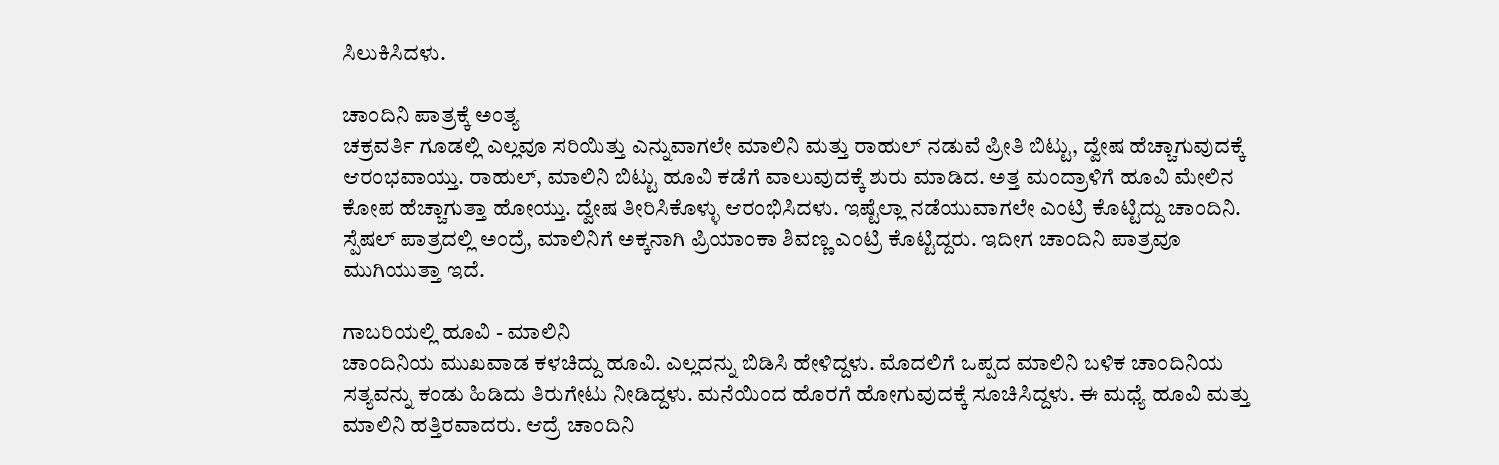ಸಿಲುಕಿಸಿದಳು.

ಚಾಂದಿನಿ ಪಾತ್ರಕ್ಕೆ ಅಂತ್ಯ
ಚಕ್ರವರ್ತಿ ಗೂಡಲ್ಲಿ ಎಲ್ಲವೂ ಸರಿಯಿತ್ತು ಎನ್ನುವಾಗಲೇ ಮಾಲಿನಿ ಮತ್ತು ರಾಹುಲ್ ನಡುವೆ ಪ್ರೀತಿ ಬಿಟ್ಟು, ದ್ವೇಷ ಹೆಚ್ಚಾಗುವುದಕ್ಕೆ ಆರಂಭವಾಯ್ತು. ರಾಹುಲ್, ಮಾಲಿನಿ ಬಿಟ್ಟು ಹೂವಿ ಕಡೆಗೆ ವಾಲುವುದಕ್ಕೆ ಶುರು ಮಾಡಿದ. ಅತ್ತ ಮಂದ್ರಾಳಿಗೆ ಹೂವಿ ಮೇಲಿನ ಕೋಪ ಹೆಚ್ಚಾಗುತ್ತಾ ಹೋಯ್ತು. ದ್ವೇಷ ತೀರಿಸಿಕೊಳ್ಳು ಆರಂಭಿಸಿದಳು. ಇಷ್ಟೆಲ್ಲಾ ನಡೆಯುವಾಗಲೇ ಎಂಟ್ರಿ ಕೊಟ್ಟಿದ್ದು ಚಾಂದಿನಿ. ಸ್ಪೆಷಲ್ ಪಾತ್ರದಲ್ಲಿ ಅಂದ್ರೆ, ಮಾಲಿನಿಗೆ ಅಕ್ಕನಾಗಿ ಪ್ರಿಯಾಂಕಾ ಶಿವಣ್ಣ ಎಂಟ್ರಿ ಕೊಟ್ಟಿದ್ದರು. ಇದೀಗ ಚಾಂದಿನಿ ಪಾತ್ರವೂ ಮುಗಿಯುತ್ತಾ ಇದೆ.

ಗಾಬರಿಯಲ್ಲಿ ಹೂವಿ - ಮಾಲಿನಿ
ಚಾಂದಿನಿಯ ಮುಖವಾಡ ಕಳಚಿದ್ದು ಹೂವಿ. ಎಲ್ಲದನ್ನು ಬಿಡಿಸಿ ಹೇಳಿದ್ದಳು. ಮೊದಲಿಗೆ ಒಪ್ಪದ ಮಾಲಿನಿ ಬಳಿಕ ಚಾಂದಿನಿಯ ಸತ್ಯವನ್ನು ಕಂಡು ಹಿಡಿದು ತಿರುಗೇಟು ನೀಡಿದ್ದಳು. ಮನೆಯಿಂದ ಹೊರಗೆ ಹೋಗುವುದಕ್ಕೆ ಸೂಚಿಸಿದ್ದಳು. ಈ ಮಧ್ಯೆ ಹೂವಿ ಮತ್ತು ಮಾಲಿನಿ ಹತ್ತಿರವಾದರು. ಆದ್ರೆ ಚಾಂದಿನಿ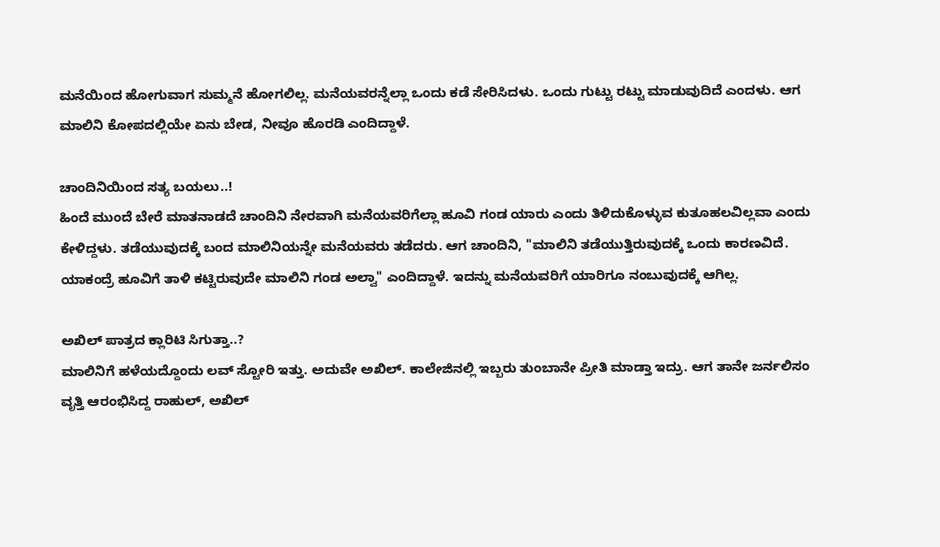ಮನೆಯಿಂದ ಹೋಗುವಾಗ ಸುಮ್ಮನೆ ಹೋಗಲಿಲ್ಲ. ಮನೆಯವರನ್ನೆಲ್ಲಾ ಒಂದು ಕಡೆ ಸೇರಿಸಿದಳು. ಒಂದು ಗುಟ್ಟು ರಟ್ಟು ಮಾಡುವುದಿದೆ ಎಂದಳು. ಆಗ ಮಾಲಿನಿ ಕೋಪದಲ್ಲಿಯೇ ಏನು ಬೇಡ, ನೀವೂ ಹೊರಡಿ ಎಂದಿದ್ದಾಳೆ.

ಚಾಂದಿನಿಯಿಂದ ಸತ್ಯ ಬಯಲು..!
ಹಿಂದೆ ಮುಂದೆ ಬೇರೆ ಮಾತನಾಡದೆ ಚಾಂದಿನಿ ನೇರವಾಗಿ ಮನೆಯವರಿಗೆಲ್ಲಾ ಹೂವಿ ಗಂಡ ಯಾರು ಎಂದು ತಿಳಿದುಕೊಳ್ಳುವ ಕುತೂಹಲವಿಲ್ಲವಾ ಎಂದು ಕೇಳಿದ್ದಳು. ತಡೆಯುವುದಕ್ಕೆ ಬಂದ ಮಾಲಿನಿಯನ್ನೇ ಮನೆಯವರು ತಡೆದರು. ಆಗ ಚಾಂದಿನಿ, "ಮಾಲಿನಿ ತಡೆಯುತ್ತಿರುವುದಕ್ಕೆ ಒಂದು ಕಾರಣವಿದೆ. ಯಾಕಂದ್ರೆ ಹೂವಿಗೆ ತಾಳಿ ಕಟ್ಟಿರುವುದೇ ಮಾಲಿನಿ ಗಂಡ ಅಲ್ವಾ" ಎಂದಿದ್ದಾಳೆ. ಇದನ್ನು ಮನೆಯವರಿಗೆ ಯಾರಿಗೂ ನಂಬುವುದಕ್ಕೆ ಆಗಿಲ್ಲ.

ಅಖಿಲ್ ಪಾತ್ರದ ಕ್ಲಾರಿಟಿ ಸಿಗುತ್ತಾ..?
ಮಾಲಿನಿಗೆ ಹಳೆಯದ್ದೊಂದು ಲವ್ ಸ್ಟೋರಿ ಇತ್ತು. ಅದುವೇ ಅಖಿಲ್. ಕಾಲೇಜಿನಲ್ಲಿ ಇಬ್ಬರು ತುಂಬಾನೇ ಪ್ರೀತಿ ಮಾಡ್ತಾ ಇದ್ರು. ಆಗ ತಾನೇ ಜರ್ನಲಿಸಂ ವೃತ್ತಿ ಆರಂಭಿಸಿದ್ದ ರಾಹುಲ್, ಅಖಿಲ್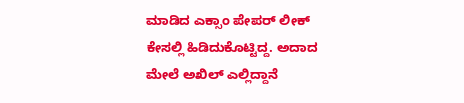ಮಾಡಿದ ಎಕ್ಸಾಂ ಪೇಪರ್ ಲೀಕ್ ಕೇಸಲ್ಲಿ ಹಿಡಿದುಕೊಟ್ಟಿದ್ದ. ಅದಾದ ಮೇಲೆ ಅಖಿಲ್ ಎಲ್ಲಿದ್ದಾನೆ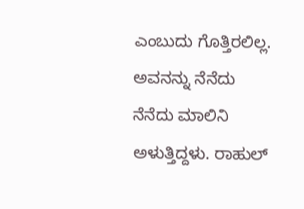ಎಂಬುದು ಗೊತ್ತಿರಲಿಲ್ಲ. ಅವನನ್ನು ನೆನೆದು ನೆನೆದು ಮಾಲಿನಿ ಅಳುತ್ತಿದ್ದಳು. ರಾಹುಲ್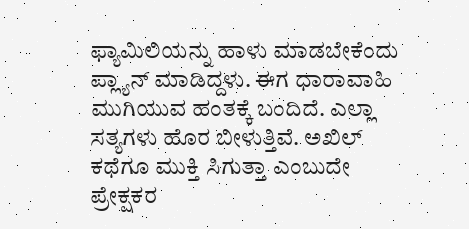ಫ್ಯಾಮಿಲಿಯನ್ನು ಹಾಳು ಮಾಡಬೇಕೆಂದು ಪ್ಲ್ಯಾನ್ ಮಾಡಿದ್ದಳು. ಈಗ ಧಾರಾವಾಹಿ ಮುಗಿಯುವ ಹಂತಕ್ಕೆ ಬಂದಿದೆ. ಎಲ್ಲಾ ಸತ್ಯಗಳು ಹೊರ ಬೀಳುತ್ತಿವೆ. ಅಖಿಲ್ ಕಥೆಗೂ ಮುಕ್ತಿ ಸಿಗುತ್ತಾ ಎಂಬುದೇ ಪ್ರೇಕ್ಷಕರ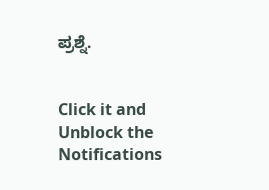ಪ್ರಶ್ನೆ.


Click it and Unblock the Notifications